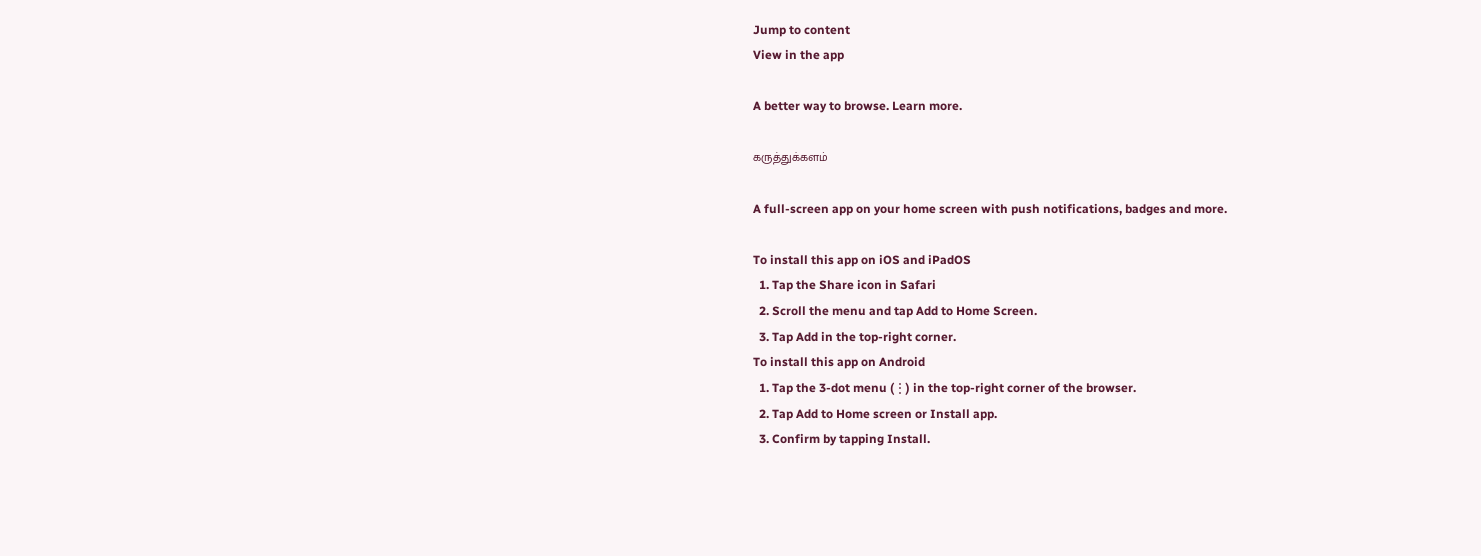Jump to content
View in the app

A better way to browse. Learn more.

கருத்துக்களம்

A full-screen app on your home screen with push notifications, badges and more.

To install this app on iOS and iPadOS
  1. Tap the Share icon in Safari
  2. Scroll the menu and tap Add to Home Screen.
  3. Tap Add in the top-right corner.
To install this app on Android
  1. Tap the 3-dot menu (⋮) in the top-right corner of the browser.
  2. Tap Add to Home screen or Install app.
  3. Confirm by tapping Install.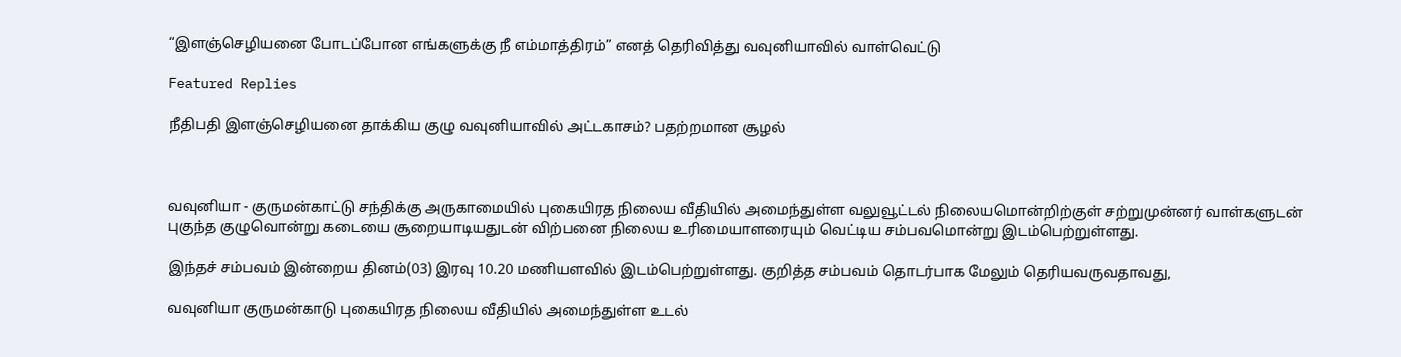“இளஞ்செழியனை போடப்போன எங்களுக்கு நீ எம்மாத்திரம்” எனத் தெரிவித்து வவுனியாவில் வாள்வெட்டு

Featured Replies

நீதிபதி இளஞ்செழியனை தாக்கிய குழு வவுனியாவில் அட்டகாசம்? பதற்றமான சூழல்



வவுனியா - குருமன்காட்டு சந்திக்கு அருகாமையில் புகையிரத நிலைய வீதியில் அமைந்துள்ள வலுவூட்டல் நிலையமொன்றிற்குள் சற்றுமுன்னர் வாள்களுடன் புகுந்த குழுவொன்று கடையை சூறையாடியதுடன் விற்பனை நிலைய உரிமையாளரையும் வெட்டிய சம்பவமொன்று இடம்பெற்றுள்ளது.

இந்தச் சம்பவம் இன்றைய தினம்(03) இரவு 10.20 மணியளவில் இடம்பெற்றுள்ளது. குறித்த சம்பவம் தொடர்பாக மேலும் தெரியவருவதாவது,

வவுனியா குருமன்காடு புகையிரத நிலைய வீதியில் அமைந்துள்ள உடல்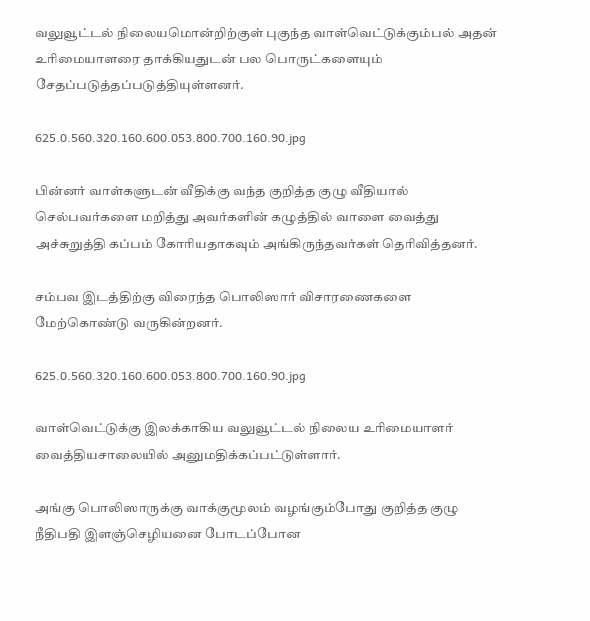வலுவூட்டல் நிலையமொன்றிற்குள் புகுந்த வாள்வெட்டுக்கும்பல் அதன் உரிமையாளரை தாக்கியதுடன் பல பொருட்களையும் சேதப்படுத்தப்படுத்தியுள்ளனர்.

625.0.560.320.160.600.053.800.700.160.90.jpg

பின்னர் வாள்களுடன் வீதிக்கு வந்த குறித்த குழு வீதியால் செல்பவர்களை மறித்து அவர்களின் கழுத்தில் வாளை வைத்து அச்சுறுத்தி கப்பம் கோரியதாகவும் அங்கிருந்தவர்கள் தெரிவித்தனர்.

சம்பவ இடத்திற்கு விரைந்த பொலிஸார் விசாரணைகளை மேற்கொண்டு வருகின்றனர்.

625.0.560.320.160.600.053.800.700.160.90.jpg

வாள்வெட்டுக்கு இலக்காகிய வலுவூட்டல் நிலைய உரிமையாளர் வைத்தியசாலையில் அனுமதிக்கப்பட்டுள்ளார்.

அங்கு பொலிஸாருக்கு வாக்குமூலம் வழங்கும்போது குறித்த குழு நீதிபதி இளஞ்செழியனை போடப்போன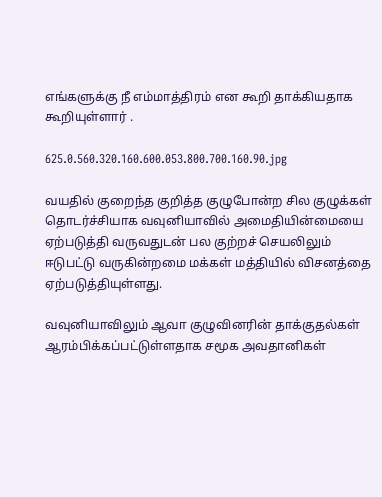எங்களுக்கு நீ எம்மாத்திரம் என கூறி தாக்கியதாக கூறியுள்ளார் .

625.0.560.320.160.600.053.800.700.160.90.jpg

வயதில் குறைந்த குறித்த குழுபோன்ற சில குழுக்கள் தொடர்ச்சியாக வவுனியாவில் அமைதியின்மையை ஏற்படுத்தி வருவதுடன் பல குற்றச் செயலிலும் ஈடுபட்டு வருகின்றமை மக்கள் மத்தியில் விசனத்தை ஏற்படுத்தியுள்ளது.

வவுனியாவிலும் ஆவா குழுவினரின் தாக்குதல்கள் ஆரம்பிக்கப்பட்டுள்ளதாக சமூக அவதானிகள்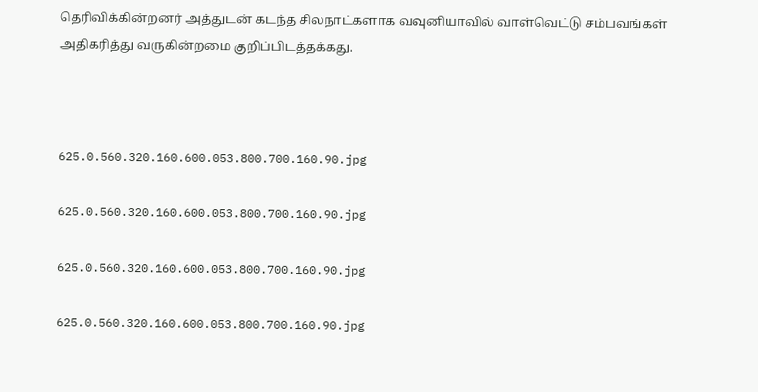தெரிவிக்கின்றனர் அத்துடன் கடந்த சிலநாட்களாக வவுனியாவில் வாள்வெட்டு சம்பவங்கள் அதிகரித்து வருகின்றமை குறிப்பிடத்தக்கது.



625.0.560.320.160.600.053.800.700.160.90.jpg

625.0.560.320.160.600.053.800.700.160.90.jpg

625.0.560.320.160.600.053.800.700.160.90.jpg

625.0.560.320.160.600.053.800.700.160.90.jpg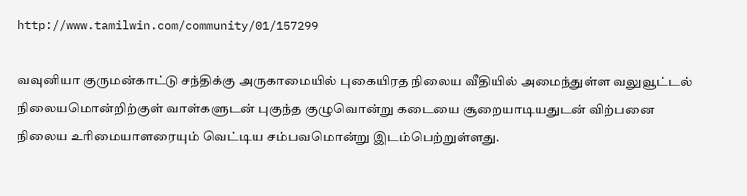http://www.tamilwin.com/community/01/157299

வவுனியா குருமன்காட்டு சந்திக்கு அருகாமையில் புகையிரத நிலைய வீதியில் அமைந்துள்ள வலுவூட்டல் நிலையமொன்றிற்குள் வாள்களுடன் புகுந்த குழுவொன்று கடையை சூறையாடியதுடன் விற்பனை நிலைய உரிமையாளரையும் வெட்டிய சம்பவமொன்று இடம்பெற்றுள்ளது.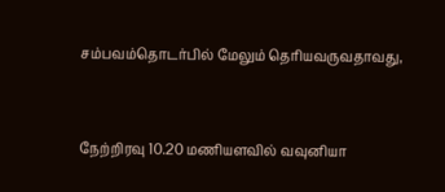சம்பவம்தொடர்பில் மேலும் தெரியவருவதாவது,



நேற்றிரவு 10.20 மணியளவில் வவுனியா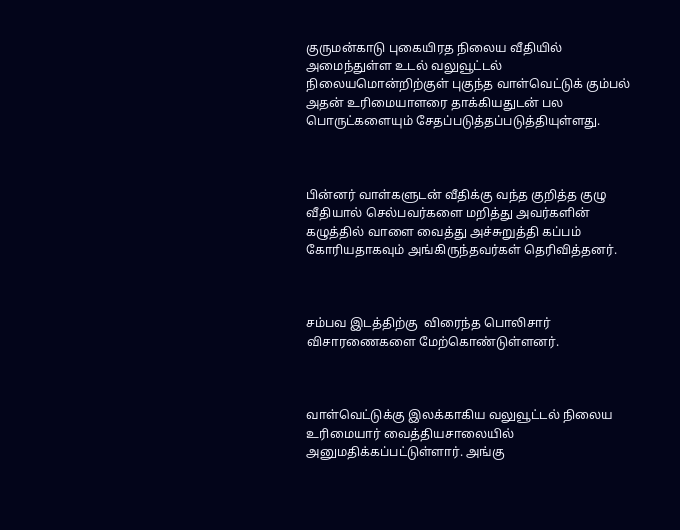குருமன்காடு புகையிரத நிலைய வீதியில் அமைந்துள்ள உடல் வலுவூட்டல் நிலையமொன்றிற்குள் புகுந்த வாள்வெட்டுக் கும்பல் அதன் உரிமையாளரை தாக்கியதுடன் பல பொருட்களையும் சேதப்படுத்தப்படுத்தியுள்ளது.



பின்னர் வாள்களுடன் வீதிக்கு வந்த குறித்த குழு வீதியால் செல்பவர்களை மறித்து அவர்களின் கழுத்தில் வாளை வைத்து அச்சுறுத்தி கப்பம் கோரியதாகவும் அங்கிருந்தவர்கள் தெரிவித்தனர்.



சம்பவ இடத்திற்கு  விரைந்த பொலிசார் விசாரணைகளை மேற்கொண்டுள்ளனர்.



வாள்வெட்டுக்கு இலக்காகிய வலுவூட்டல் நிலைய உரிமையார் வைத்தியசாலையில் அனுமதிக்கப்பட்டுள்ளார். அங்கு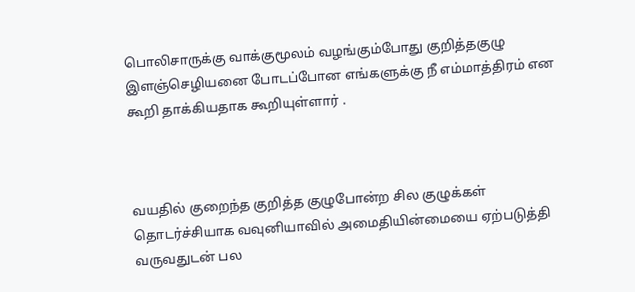பொலிசாருக்கு வாக்குமூலம் வழங்கும்போது குறித்தகுழு  இளஞ்செழியனை போடப்போன எங்களுக்கு நீ எம்மாத்திரம் என கூறி தாக்கியதாக கூறியுள்ளார் .



வயதில் குறைந்த குறித்த குழுபோன்ற சில குழுக்கள் தொடர்ச்சியாக வவுனியாவில் அமைதியின்மையை ஏற்படுத்தி வருவதுடன் பல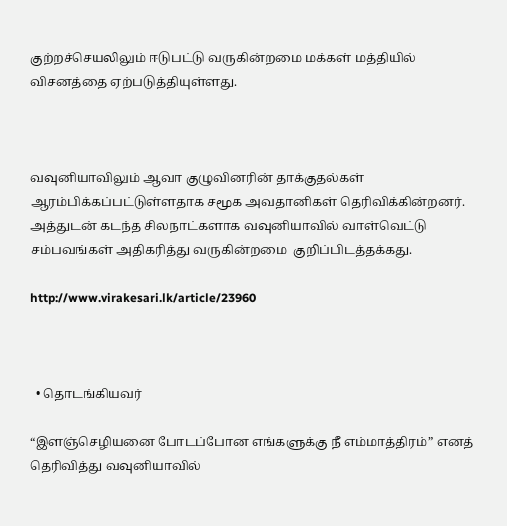குற்றச்செயலிலும் ஈடுபட்டு வருகின்றமை மக்கள் மத்தியில் விசனத்தை ஏற்படுத்தியுள்ளது.



வவுனியாவிலும் ஆவா குழுவினரின் தாக்குதல்கள் ஆரம்பிக்கப்பட்டுள்ளதாக சமூக அவதானிகள் தெரிவிக்கின்றனர். அத்துடன் கடந்த சிலநாட்களாக வவுனியாவில் வாள்வெட்டு சம்பவங்கள் அதிகரித்து வருகின்றமை  குறிப்பிடத்தக்கது.

http://www.virakesari.lk/article/23960



  • தொடங்கியவர்

“இளஞ்செழியனை போடப்போன எங்களுக்கு நீ எம்மாத்திரம்” எனத் தெரிவித்து வவுனியாவில்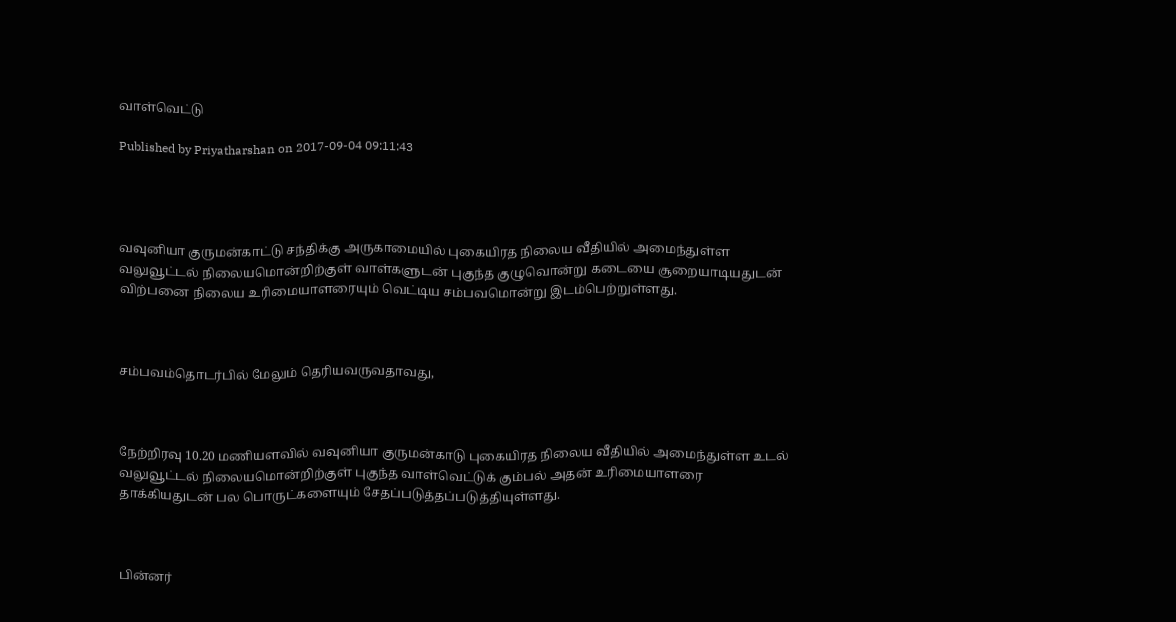வாள்வெட்டு

Published by Priyatharshan on 2017-09-04 09:11:43




வவுனியா குருமன்காட்டு சந்திக்கு அருகாமையில் புகையிரத நிலைய வீதியில் அமைந்துள்ள வலுவூட்டல் நிலையமொன்றிற்குள் வாள்களுடன் புகுந்த குழுவொன்று கடையை சூறையாடியதுடன் விற்பனை நிலைய உரிமையாளரையும் வெட்டிய சம்பவமொன்று இடம்பெற்றுள்ளது.



சம்பவம்தொடர்பில் மேலும் தெரியவருவதாவது,



நேற்றிரவு 10.20 மணியளவில் வவுனியா குருமன்காடு புகையிரத நிலைய வீதியில் அமைந்துள்ள உடல் வலுவூட்டல் நிலையமொன்றிற்குள் புகுந்த வாள்வெட்டுக் கும்பல் அதன் உரிமையாளரை தாக்கியதுடன் பல பொருட்களையும் சேதப்படுத்தப்படுத்தியுள்ளது.



பின்னர்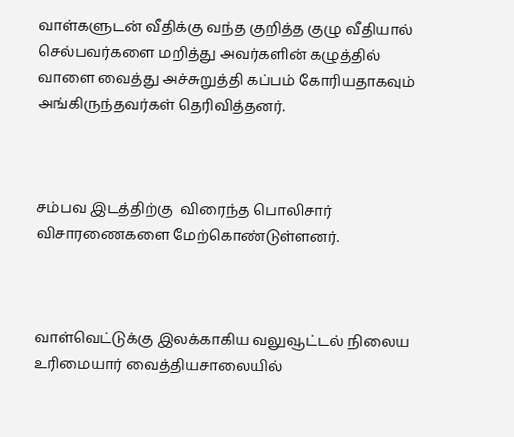வாள்களுடன் வீதிக்கு வந்த குறித்த குழு வீதியால் செல்பவர்களை மறித்து அவர்களின் கழுத்தில் வாளை வைத்து அச்சுறுத்தி கப்பம் கோரியதாகவும் அங்கிருந்தவர்கள் தெரிவித்தனர்.



சம்பவ இடத்திற்கு  விரைந்த பொலிசார் விசாரணைகளை மேற்கொண்டுள்ளனர்.



வாள்வெட்டுக்கு இலக்காகிய வலுவூட்டல் நிலைய உரிமையார் வைத்தியசாலையில்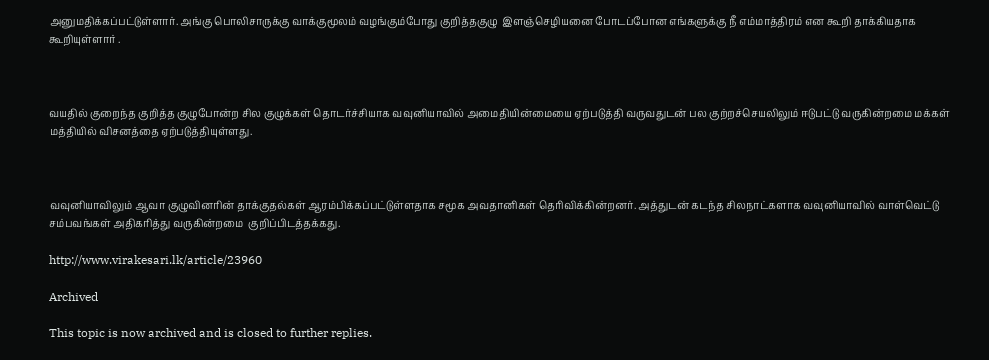அனுமதிக்கப்பட்டுள்ளார். அங்கு பொலிசாருக்கு வாக்குமூலம் வழங்கும்போது குறித்தகுழு  இளஞ்செழியனை போடப்போன எங்களுக்கு நீ எம்மாத்திரம் என கூறி தாக்கியதாக கூறியுள்ளார் .



வயதில் குறைந்த குறித்த குழுபோன்ற சில குழுக்கள் தொடர்ச்சியாக வவுனியாவில் அமைதியின்மையை ஏற்படுத்தி வருவதுடன் பல குற்றச்செயலிலும் ஈடுபட்டு வருகின்றமை மக்கள் மத்தியில் விசனத்தை ஏற்படுத்தியுள்ளது.



வவுனியாவிலும் ஆவா குழுவினரின் தாக்குதல்கள் ஆரம்பிக்கப்பட்டுள்ளதாக சமூக அவதானிகள் தெரிவிக்கின்றனர். அத்துடன் கடந்த சிலநாட்களாக வவுனியாவில் வாள்வெட்டு சம்பவங்கள் அதிகரித்து வருகின்றமை  குறிப்பிடத்தக்கது.

http://www.virakesari.lk/article/23960

Archived

This topic is now archived and is closed to further replies.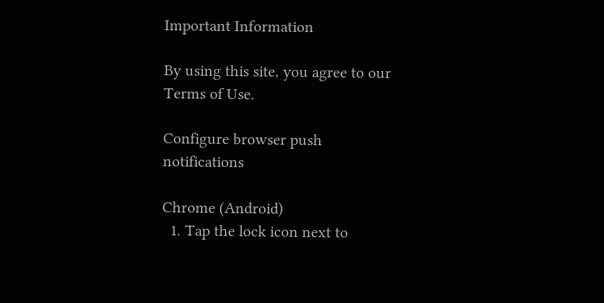Important Information

By using this site, you agree to our Terms of Use.

Configure browser push notifications

Chrome (Android)
  1. Tap the lock icon next to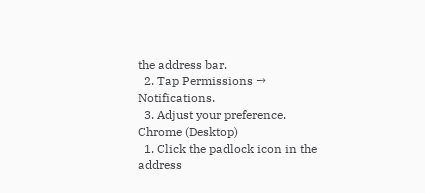the address bar.
  2. Tap Permissions → Notifications.
  3. Adjust your preference.
Chrome (Desktop)
  1. Click the padlock icon in the address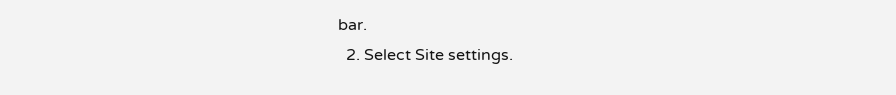bar.
  2. Select Site settings.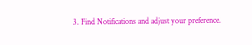3. Find Notifications and adjust your preference.